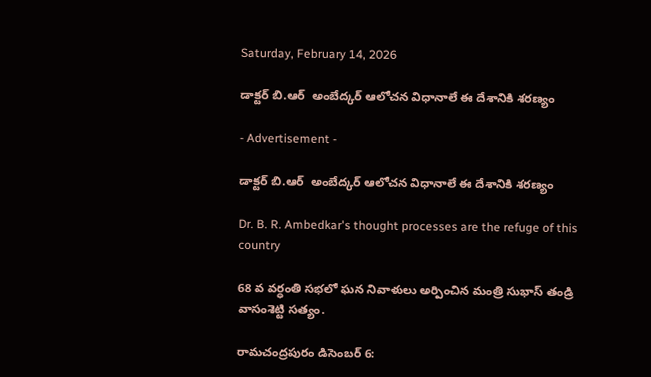Saturday, February 14, 2026

డాక్టర్ బి.ఆర్  అంబేద్కర్ ఆలోచన విధానాలే ఈ దేశానికి శరణ్యం

- Advertisement -

డాక్టర్ బి.ఆర్  అంబేద్కర్ ఆలోచన విధానాలే ఈ దేశానికి శరణ్యం

Dr. B. R. Ambedkar's thought processes are the refuge of this country

68 వ వర్ధంతి సభలో ఘన నివాళులు అర్పించిన మంత్రి సుభాస్ తండ్రి వాసంశెట్టి సత్యం.

రామచంద్రపురం డిసెంబర్ 6: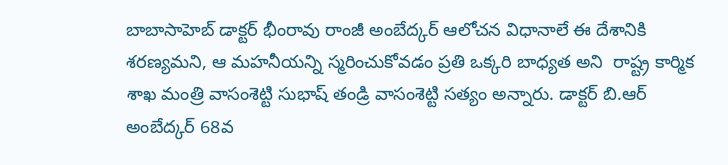బాబాసాహెబ్ డాక్టర్ భీంరావు రాంజీ అంబేద్కర్ ఆలోచన విధానాలే ఈ దేశానికి శరణ్యమని, ఆ మహనీయన్ని స్మరించుకోవడం ప్రతి ఒక్కరి బాధ్యత అని  రాష్ట్ర కార్మిక శాఖ మంత్రి వాసంశెట్టి సుభాష్ తండ్రి వాసంశెట్టి సత్యం అన్నారు. డాక్టర్ బి.ఆర్ అంబేద్కర్ 68వ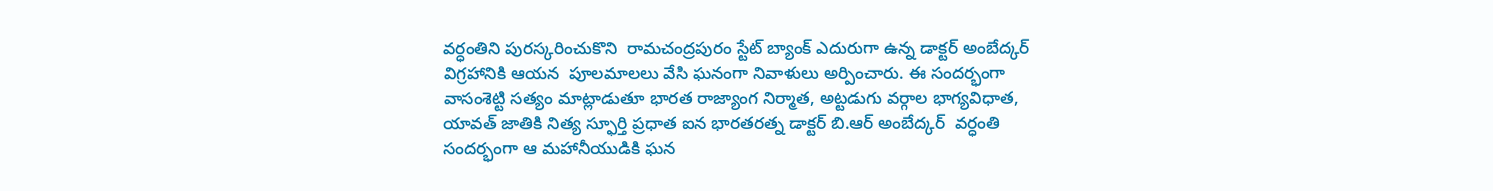వర్ధంతిని పురస్కరించుకొని  రామచంద్రపురం స్టేట్ బ్యాంక్ ఎదురుగా ఉన్న డాక్టర్ అంబేద్కర్ విగ్రహానికి ఆయన  పూలమాలలు వేసి ఘనంగా నివాళులు అర్పించారు. ఈ సందర్భంగా వాసంశెట్టి సత్యం మాట్లాడుతూ భారత రాజ్యాంగ నిర్మాత, అట్టడుగు వర్గాల భాగ్యవిధాత, యావత్ జాతికి నిత్య స్ఫూర్తి ప్రధాత ఐన భారతరత్న డాక్టర్ బి.ఆర్ అంబేద్కర్  వర్ధంతి సందర్భంగా ఆ మహానీయుడికి ఘన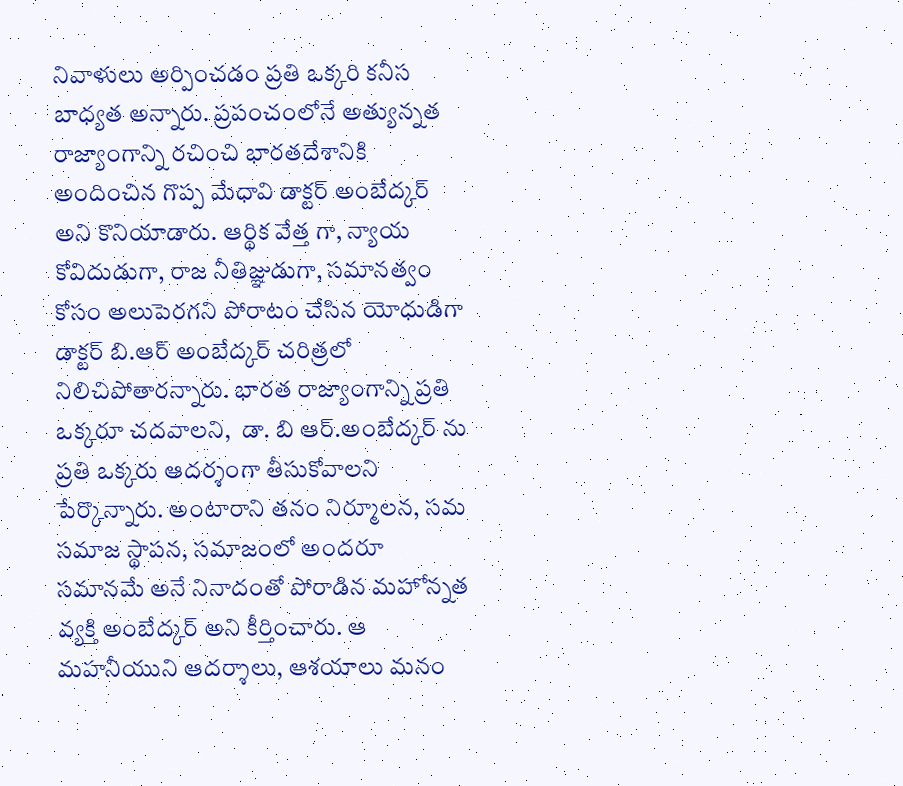నివాళులు అర్పించడం ప్రతి ఒక్కరి కనీస బాధ్యత అన్నారు. ప్రపంచంలోనే అత్యున్నత రాజ్యాంగాన్ని రచించి భారతదేశానికి అందించిన గొప్ప మేధావి డాక్టర్ అంబేద్కర్ అని కొనియాడారు. ఆర్థిక వేత్త గా, న్యాయ కోవిదుడుగా, రాజ నీతిజ్ఞుడుగా, సమానత్వం కోసం అలుపెరగని పోరాటం చేసిన యోధుడిగా డాక్టర్ బి.ఆర్ అంబేద్కర్ చరిత్రలో నిలిచిపోతారన్నారు. భారత రాజ్యాంగాన్ని ప్రతి ఒక్కరూ చదవాలని,  డా. బి ఆర్.అంబేద్కర్ ను ప్రతి ఒక్కరు ఆదర్శంగా తీసుకోవాలని పేర్కొన్నారు. అంటారాని తనం నిర్మూలన, సమ సమాజ స్థాపన, సమాజంలో అందరూ సమానమే అనే నినాదంతో పోరాడిన మహోన్నత వ్యక్తి అంబేద్కర్ అని కీర్తించారు. ఆ మహనీయుని ఆదర్శాలు, ఆశయాలు మనం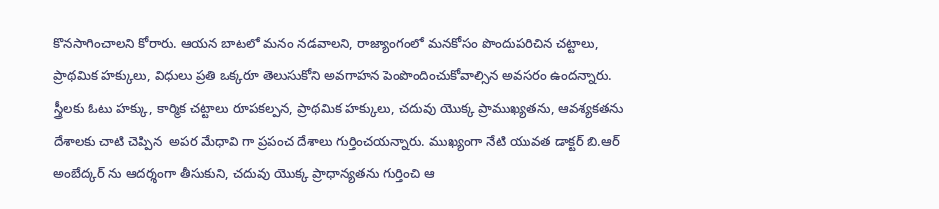కొనసాగించాలని కోరారు. ఆయన బాటలో మనం నడవాలని, రాజ్యాంగంలో మనకోసం పొందుపరిచిన చట్టాలు, ప్రాథమిక హక్కులు, విధులు ప్రతి ఒక్కరూ తెలుసుకోని అవగాహన పెంపొందించుకోవాల్సిన అవసరం ఉందన్నారు. స్త్రీలకు ఓటు హక్కు, కార్మిక చట్టాలు రూపకల్పన, ప్రాథమిక హక్కులు, చదువు యొక్క ప్రాముఖ్యతను, ఆవశ్యకతను దేశాలకు చాటి చెప్పిన  అపర మేధావి గా ప్రపంచ దేశాలు గుర్తించయన్నారు. ముఖ్యంగా నేటి యువత డాక్టర్ బి.ఆర్ అంబేద్కర్ ను ఆదర్శంగా తీసుకుని, చదువు యొక్క ప్రాధాన్యతను గుర్తించి ఆ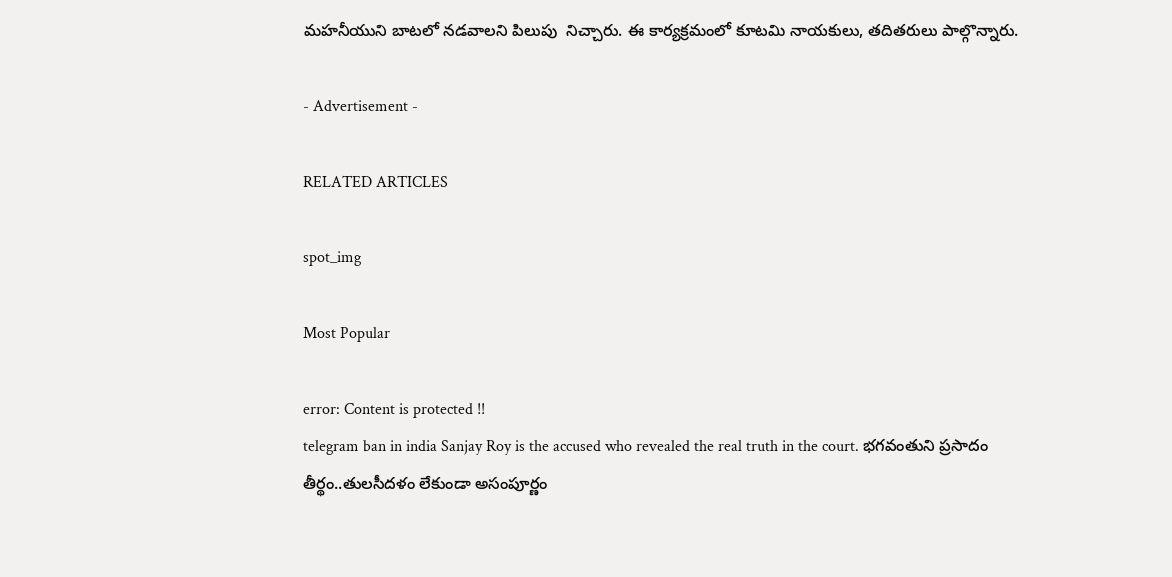మహనీయుని బాటలో నడవాలని పిలుపు  నిచ్చారు. ఈ కార్యక్రమంలో కూటమి నాయకులు, తదితరులు పాల్గొన్నారు.

- Advertisement -

RELATED ARTICLES

spot_img

Most Popular

error: Content is protected !!
telegram ban in india Sanjay Roy is the accused who revealed the real truth in the court. భగవంతుని ప్రసాదం తీర్థం..తులసీదళం లేకుండా అసంపూర్ణం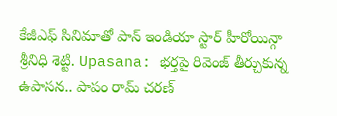కేజీఎఫ్ సినిమాతో పాన్ ఇండియా స్టార్ హీరోయిన్గా శ్రీనిధి శెట్టి. Upasana: భర్తపై రివెంజ్ తీర్చుకున్న ఉపాసన.. పాపం రామ్ చరణ్